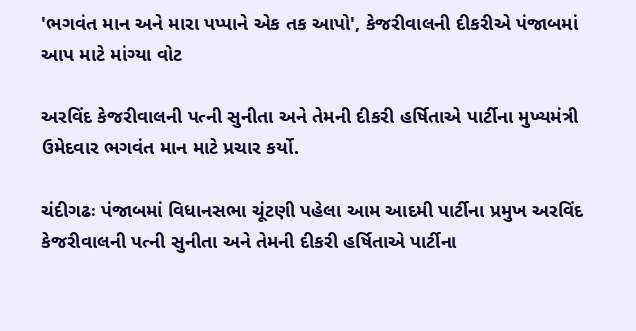'ભગવંત માન અને મારા પપ્પાને એક તક આપો', કેજરીવાલની દીકરીએ પંજાબમાં આપ માટે માંગ્યા વોટ

અરવિંદ કેજરીવાલની પત્ની સુનીતા અને તેમની દીકરી હર્ષિતાએ પાર્ટીના મુખ્યમંત્રી ઉમેદવાર ભગવંત માન માટે પ્રચાર કર્યો.

ચંદીગઢઃ પંજાબમાં વિધાનસભા ચૂંટણી પહેલા આમ આદમી પાર્ટીના પ્રમુખ અરવિંદ કેજરીવાલની પત્ની સુનીતા અને તેમની દીકરી હર્ષિતાએ પાર્ટીના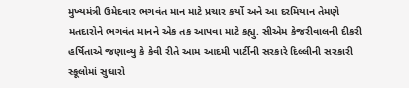મુખ્યમંત્રી ઉમેદવાર ભગવંત માન માટે પ્રચાર કર્યો અને આ દરમિયાન તેમણે મતદારોને ભગવંત માનને એક તક આપવા માટે કહ્યુ. સીએમ કેજરીવાલની દીકરી હર્ષિતાએ જણાવ્યુ કે કેવી રીતે આમ આદમી પાર્ટીની સરકારે દિલ્લીની સરકારી સ્કૂલોમાં સુધારો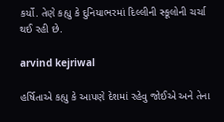કર્યો. તેણે કહ્યુ કે દુનિયાભરમાં દિલ્લીની સ્કૂલોની ચર્ચા થઈ રહી છે.

arvind kejriwal

હર્ષિતાએ કહ્યુ કે આપણે દેશમાં રહેવુ જોઈએ અને તેના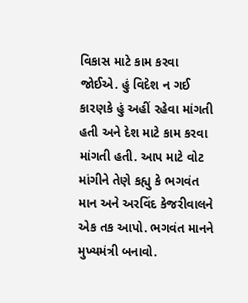વિકાસ માટે કામ કરવા જોઈએ. હું વિદેશ ન ગઈ કારણકે હું અહીં રહેવા માંગતી હતી અને દેશ માટે કામ કરવા માંગતી હતી. આપ માટે વોટ માંગીને તેણે કહ્યુ કે ભગવંત માન અને અરવિંદ કેજરીવાલને એક તક આપો. ભગવંત માનને મુખ્યમંત્રી બનાવો.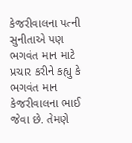કેજરીવાલના પત્ની સુનીતાએ પણ ભગવંત માન માટે પ્રચાર કરીને કહ્યુ કે ભગવંત માન કેજરીવાલના ભાઈ જેવા છે. તેમણે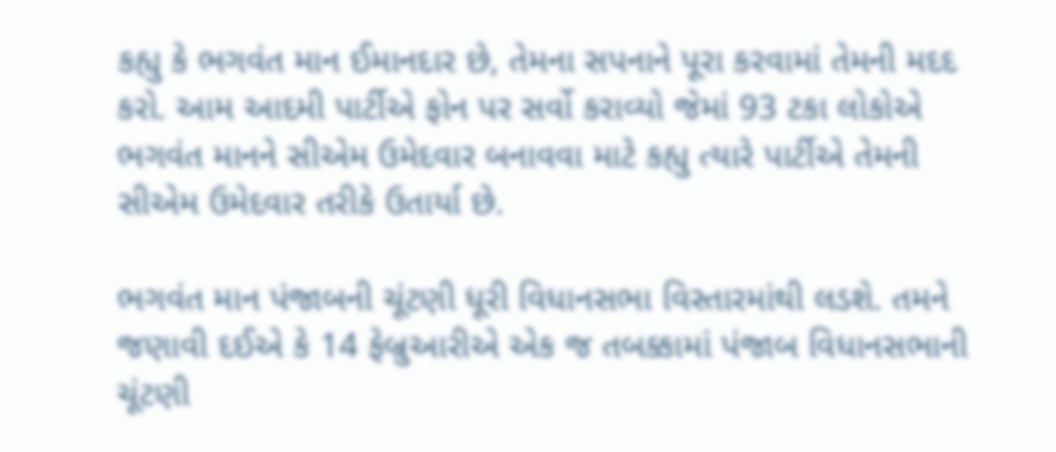કહ્યુ કે ભગવંત માન ઈમાનદાર છે, તેમના સપનાને પૂરા કરવામાં તેમની મદદ કરો. આમ આદમી પાર્ટીએ ફોન પર સર્વો કરાવ્યો જેમાં 93 ટકા લોકોએ ભગવંત માનને સીએમ ઉમેદવાર બનાવવા માટે કહ્યુ ત્યારે પાર્ટીએ તેમની સીએમ ઉમેદવાર તરીકે ઉતાર્યા છે.

ભગવંત માન પંજાબની ચૂંટણી ધૂરી વિધાનસભા વિસ્તારમાંથી લડશે. તમને જણાવી દઈએ કે 14 ફેબ્રુઆરીએ એક જ તબક્કામાં પંજાબ વિધાનસભાની ચૂંટણી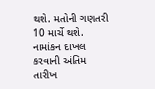થશે. મતોની ગણતરી 10 માર્ચે થશે. નામાંકન દાખલ કરવાની અંતિમ તારીખ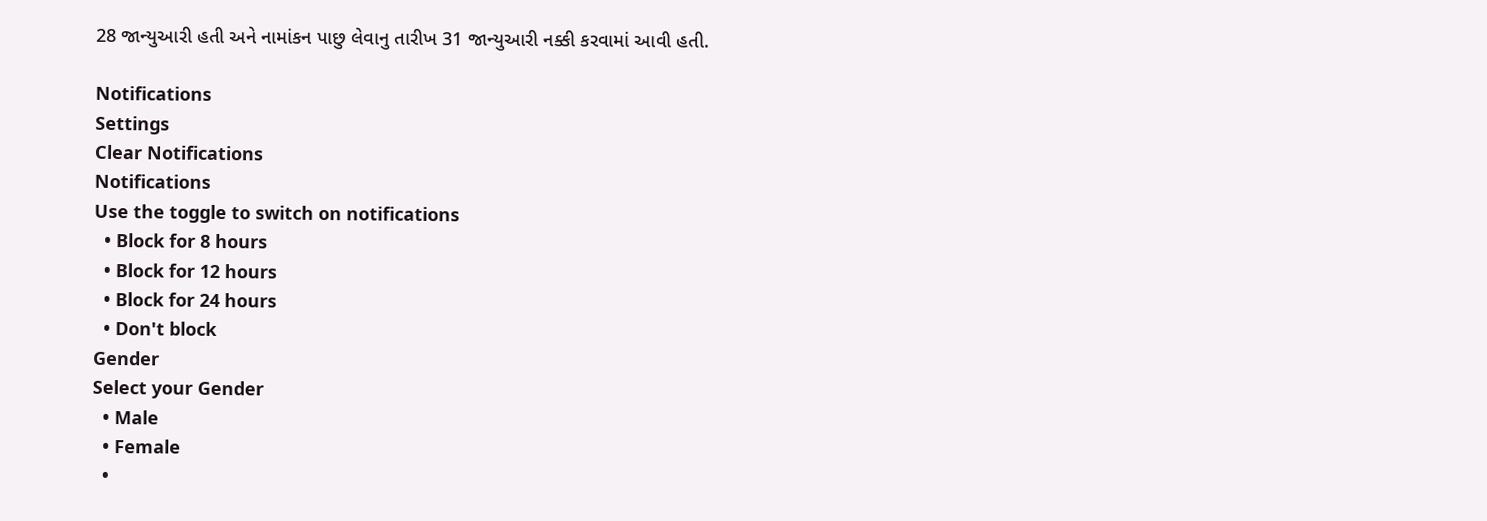28 જાન્યુઆરી હતી અને નામાંકન પાછુ લેવાનુ તારીખ 31 જાન્યુઆરી નક્કી કરવામાં આવી હતી.

Notifications
Settings
Clear Notifications
Notifications
Use the toggle to switch on notifications
  • Block for 8 hours
  • Block for 12 hours
  • Block for 24 hours
  • Don't block
Gender
Select your Gender
  • Male
  • Female
  •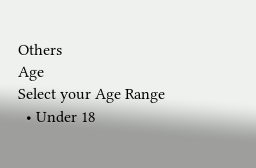Others
Age
Select your Age Range
  • Under 18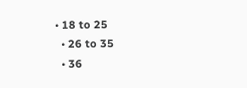• 18 to 25
  • 26 to 35
  • 36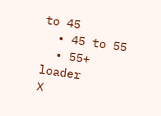to 45
  • 45 to 55
  • 55+
loader
X